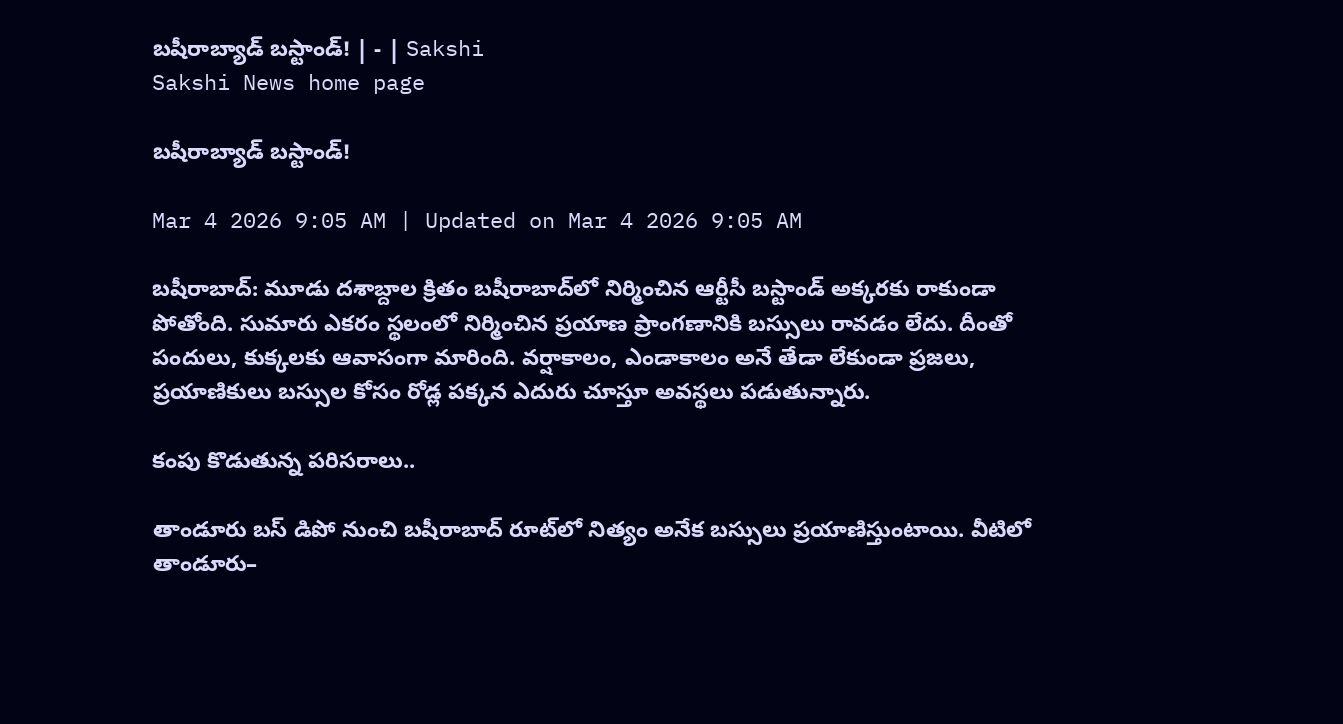బషీరాబ్యాడ్‌ బస్టాండ్‌! | - | Sakshi
Sakshi News home page

బషీరాబ్యాడ్‌ బస్టాండ్‌!

Mar 4 2026 9:05 AM | Updated on Mar 4 2026 9:05 AM

బషీరాబాద్‌: మూడు దశాబ్దాల క్రితం బషీరాబాద్‌లో నిర్మించిన ఆర్టీసీ బస్టాండ్‌ అక్కరకు రాకుండా పోతోంది. సుమారు ఎకరం స్థలంలో నిర్మించిన ప్రయాణ ప్రాంగణానికి బస్సులు రావడం లేదు. దీంతో పందులు, కుక్కలకు ఆవాసంగా మారింది. వర్షాకాలం, ఎండాకాలం అనే తేడా లేకుండా ప్రజలు, ప్రయాణికులు బస్సుల కోసం రోడ్ల పక్కన ఎదురు చూస్తూ అవస్థలు పడుతున్నారు.

కంపు కొడుతున్న పరిసరాలు..

తాండూరు బస్‌ డిపో నుంచి బషీరాబాద్‌ రూట్‌లో నిత్యం అనేక బస్సులు ప్రయాణిస్తుంటాయి. వీటిలో తాండూరు–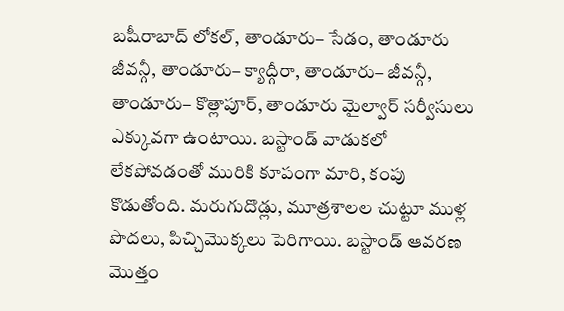బషీరాబాద్‌ లోకల్‌, తాండూరు– సేడం, తాండూరు జీవన్గీ, తాండూరు– క్యాద్గీరా, తాండూరు– జీవన్గీ, తాండూరు– కొత్లాపూర్‌, తాండూరు మైల్వార్‌ సర్వీసులు ఎక్కువగా ఉంటాయి. బస్టాండ్‌ వాడుకలో లేకపోవడంతో మురికి కూపంగా మారి, కంపు కొడుతోంది. మరుగుదొడ్లు, మూత్రశాలల చుట్టూ ముళ్ల పొదలు, పిచ్చిమొక్కలు పెరిగాయి. బస్టాండ్‌ ఆవరణ మొత్తం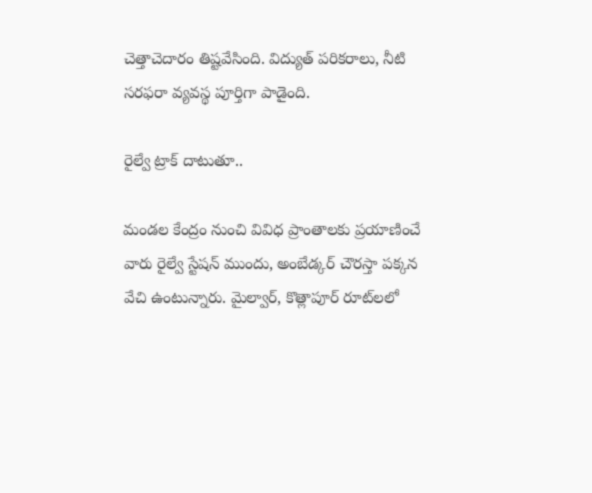చెత్తాచెదారం తిష్టవేసింది. విద్యుత్‌ పరికరాలు, నీటి సరఫరా వ్యవస్థ పూర్తిగా పాడైంది.

రైల్వే ట్రాక్‌ దాటుతూ..

మండల కేంద్రం నుంచి వివిధ ప్రాంతాలకు ప్రయాణించే వారు రైల్వే స్టేషన్‌ ముందు, అంబేడ్కర్‌ చౌరస్తా పక్కన వేచి ఉంటున్నారు. మైల్వార్‌, కొత్లాపూర్‌ రూట్‌లలో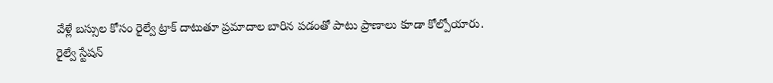వేళ్లే బస్సుల కోసం రైల్వే ట్రాక్‌ దాటుతూ ప్రమాదాల బారిన పడంతో పాటు ప్రాణాలు కూడా కోల్పోయారు. రైల్వే స్టేషన్‌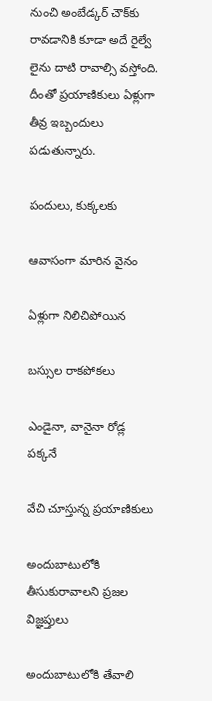నుంచి అంబేడ్కర్‌ చౌక్‌కు రావడానికి కూడా అదే రైల్వే లైను దాటి రావాల్సి వస్తోంది. దీంతో ప్రయాణికులు ఏళ్లుగా తీవ్ర ఇబ్బందులు పడుతున్నారు.

పందులు, కుక్కలకు

ఆవాసంగా మారిన వైనం

ఏళ్లుగా నిలిచిపోయిన

బస్సుల రాకపోకలు

ఎండైనా, వానైనా రోడ్ల పక్కనే

వేచి చూస్తున్న ప్రయాణికులు

అందుబాటులోకి తీసుకురావాలని ప్రజల విజ్ఞప్తులు

అందుబాటులోకి తేవాలి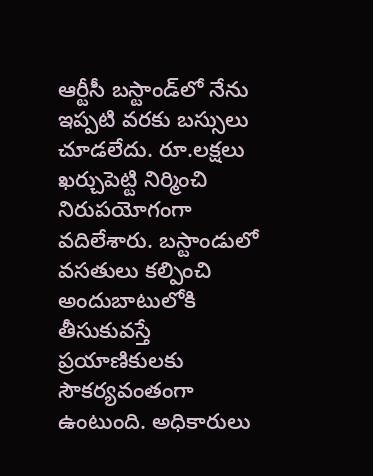ఆర్టీసీ బస్టాండ్‌లో నేను ఇప్పటి వరకు బస్సులు చూడలేదు. రూ.లక్షలు ఖర్చుపెట్టి నిర్మించి నిరుపయోగంగా వదిలేశారు. బస్టాండులో వసతులు కల్పించి అందుబాటులోకి తీసుకువస్తే ప్రయాణికులకు సౌకర్యవంతంగా ఉంటుంది. అధికారులు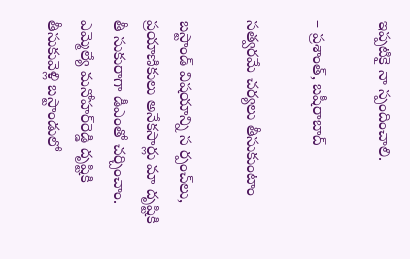ఇప్పటికై నా స్పందించాలి.

– ప్రశాంత్‌, బషీరాబాద్‌

సత్వరమే చర్యలు తీసుకుంటాం

బస్టాండ్‌ విషయాన్ని స ర్పంచ్‌లు, ప్రయాణికులు అనేకసార్లు మా దృష్టికి తీ సుకురాగా డీఎంతో చర్చించాం. ఎమ్మెల్యే మనోహర్‌రెడ్డి దృష్టికి తీసుకువెళ్లి బస్టాండులో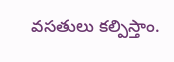వసతులు కల్పిస్తాం.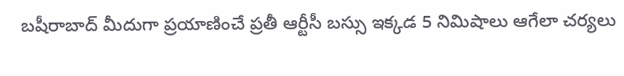బషీరాబాద్‌ మీదుగా ప్రయాణించే ప్రతీ ఆర్టీసీ బస్సు ఇక్కడ 5 నిమిషాలు ఆగేలా చర్యలు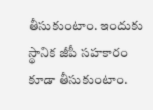తీసుకుంటాం. ఇందుకు స్థానిక జీపీ సహకారం కూడా తీసుకుంటాం.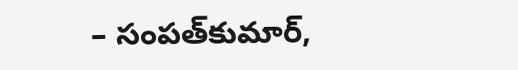– సంపత్‌కుమార్‌,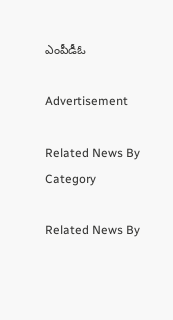ఎంపీడీఓ

Advertisement

Related News By Category

Related News By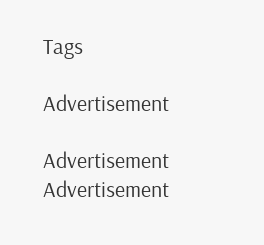Tags

Advertisement

Advertisement
Advertisement